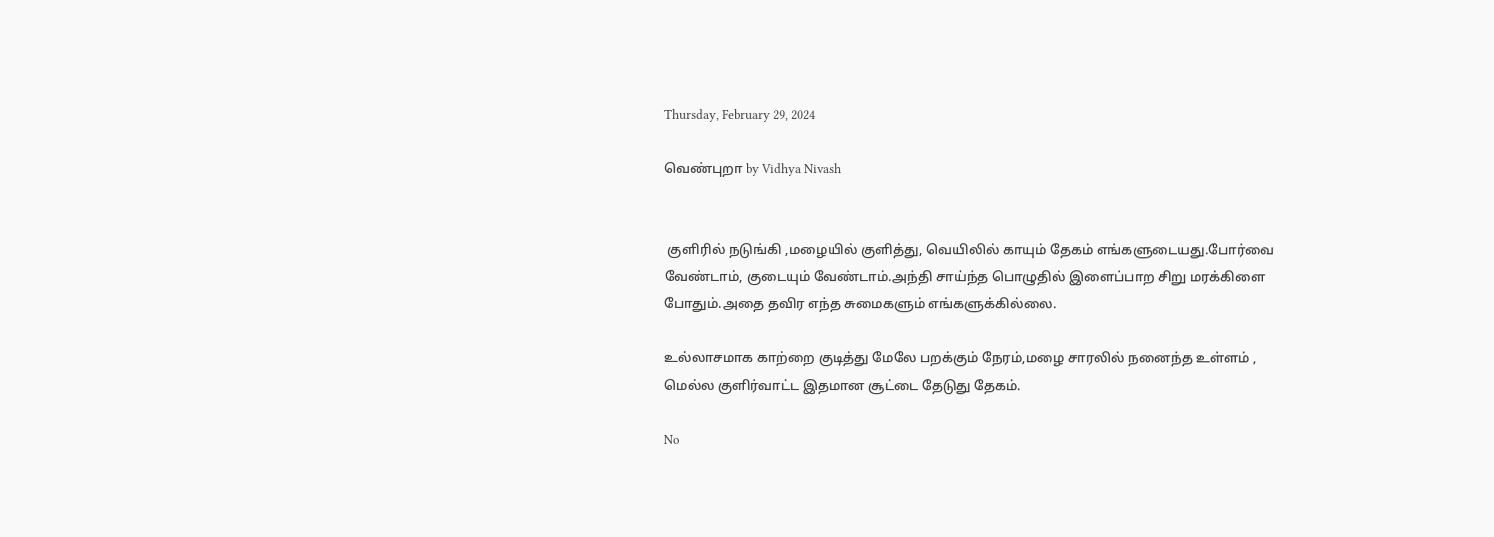Thursday, February 29, 2024

வெண்புறா by Vidhya Nivash


 குளிரில் நடுங்கி ,மழையில் குளித்து, வெயிலில் காயும் தேகம் எங்களுடையது.போர்வை வேண்டாம், குடையும் வேண்டாம்.அந்தி சாய்ந்த பொழுதில் இளைப்பாற சிறு மரக்கிளை போதும்.அதை தவிர எந்த சுமைகளும் எங்களுக்கில்லை.

உல்லாசமாக காற்றை குடித்து மேலே பறக்கும் நேரம்,மழை சாரலில் நனைந்த உள்ளம் , மெல்ல குளிர்வாட்ட இதமான சூட்டை தேடுது தேகம்.

No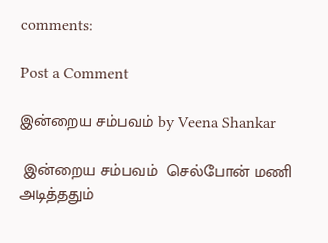comments:

Post a Comment

இன்றைய சம்பவம் by Veena Shankar

 இன்றைய சம்பவம்  செல்போன் மணி அடித்ததும்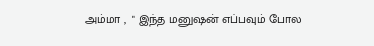அம்மா ,  " இந்த மனுஷன் எப்பவும் போல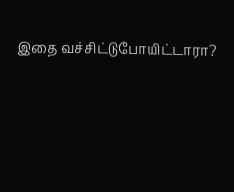இதை வச்சிட்டுபோயிட்டாரா?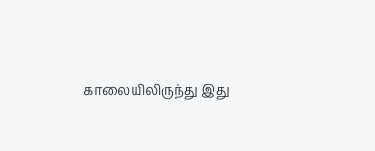காலையிலிருந்து இது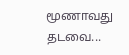மூணாவது தடவை...